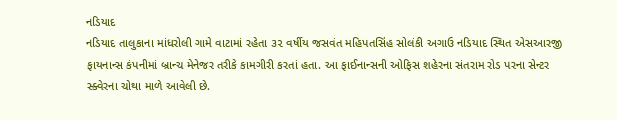નડિયાદ
નડિયાદ તાલુકાના માંધરોલી ગામે વાટામાં રહેતા ૩૨ વર્ષીય જસવંત મહિપતસિંહ સોલંકી અગાઉ નડિયાદ સ્થિત એસઆરજી ફાયનાન્સ કંપનીમાં બ્રાન્ચ મેનેજર તરીકે કામગીરી કરતાં હતા. આ ફાઈનાન્સની ઓફિસ શહેરના સંતરામ રોડ પરના સેન્ટર સ્ક્વેરના ચોથા માળે આવેલી છે.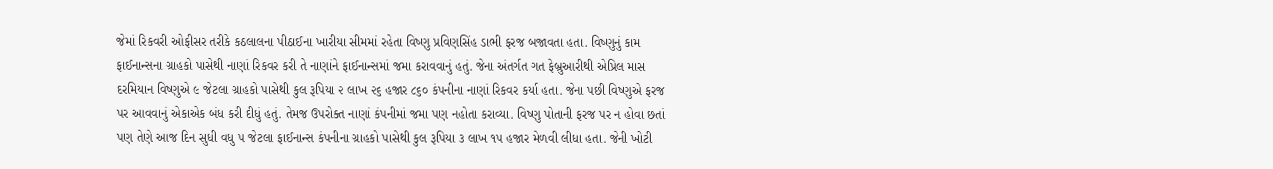જેમાં રિકવરી ઓફીસર તરીકે કઠલાલના પીઠાઈના ખારીયા સીમમાં રહેતા વિષ્ણુ પ્રવિણસિંહ ડાભી ફરજ બજાવતા હતા. વિષ્ણુનું કામ ફાઈનાન્સના ગ્રાહકો પાસેથી નાણાં રિકવર કરી તે નાણાંને ફાઈનાન્સમાં જમા કરાવવાનું હતું. જેના અંતર્ગત ગત ફેબ્રુઆરીથી એપ્રિલ માસ દરમિયાન વિષ્ણુએ ૯ જેટલા ગ્રાહકો પાસેથી કુલ રૂપિયા ૨ લાખ ૨૬ હજાર ૮૬૦ કંપનીના નાણાં રિકવર કર્યા હતા. જેના પછી વિષ્ણુએ ફરજ પર આવવાનું એકાએક બંધ કરી દીધું હતું. તેમજ ઉપરોક્ત નાણાં કંપનીમાં જમા પણ નહોતા કરાવ્યા. વિષ્ણુ પોતાની ફરજ પર ન હોવા છતાં પણ તેણે આજ દિન સુધી વધુ ૫ જેટલા ફાઈનાન્સ કંપનીના ગ્રાહકો પાસેથી કુલ રૂપિયા ૩ લાખ ૧૫ હજાર મેળવી લીધા હતા. જેની ખોટી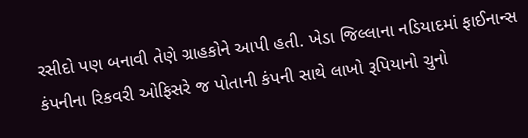રસીદો પણ બનાવી તેણે ગ્રાહકોને આપી હતી. ખેડા જિલ્લાના નડિયાદમાં ફાઈનાન્સ કંપનીના રિકવરી ઓફિસરે જ પોતાની કંપની સાથે લાખો રૂપિયાનો ચુનો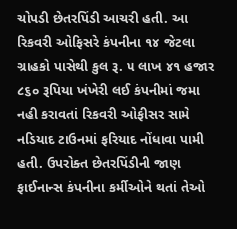ચોપડી છેતરપિંડી આચરી હતી. આ રિકવરી ઓફિસરે કંપનીના ૧૪ જેટલા ગ્રાહકો પાસેથી કુલ રૂ. ૫ લાખ ૪૧ હજાર ૮૬૦ રૂપિયા ખંખેરી લઈ કંપનીમાં જમા નહી કરાવતાં રિકવરી ઓફીસર સામે નડિયાદ ટાઉનમાં ફરિયાદ નોંધાવા પામી હતી. ઉપરોક્ત છેતરપિંડીની જાણ ફાઈનાન્સ કંપનીના કર્મીઓને થતાં તેઓ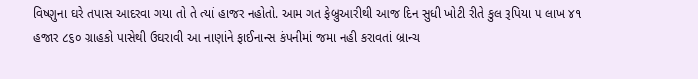વિષ્ણુના ઘરે તપાસ આદરવા ગયા તો તે ત્યાં હાજર નહોતો. આમ ગત ફેબ્રુઆરીથી આજ દિન સુધી ખોટી રીતે કુલ રૂપિયા ૫ લાખ ૪૧ હજાર ૮૬૦ ગ્રાહકો પાસેથી ઉઘરાવી આ નાણાંને ફાઈનાન્સ કંપનીમાં જમા નહી કરાવતાં બ્રાન્ચ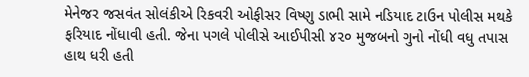મેનેજર જસવંત સોલંકીએ રિકવરી ઓફીસર વિષ્ણુ ડાભી સામે નડિયાદ ટાઉન પોલીસ મથકે ફરિયાદ નોંધાવી હતી. જેના પગલે પોલીસે આઈપીસી ૪૨૦ મુજબનો ગુનો નોંધી વધુ તપાસ હાથ ધરી હતી